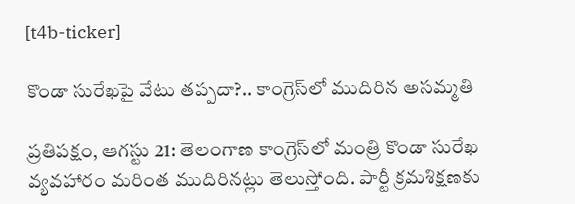[t4b-ticker]

కొండా సురేఖపై వేటు తప్పదా?.. కాంగ్రెస్‌లో ముదిరిన అసమ్మతి

ప్రతిపక్షం, ఆగస్టు 21: తెలంగాణ కాంగ్రెస్‌లో మంత్రి కొండా సురేఖ వ్యవహారం మరింత ముదిరినట్లు తెలుస్తోంది. పార్టీ క్రమశిక్షణకు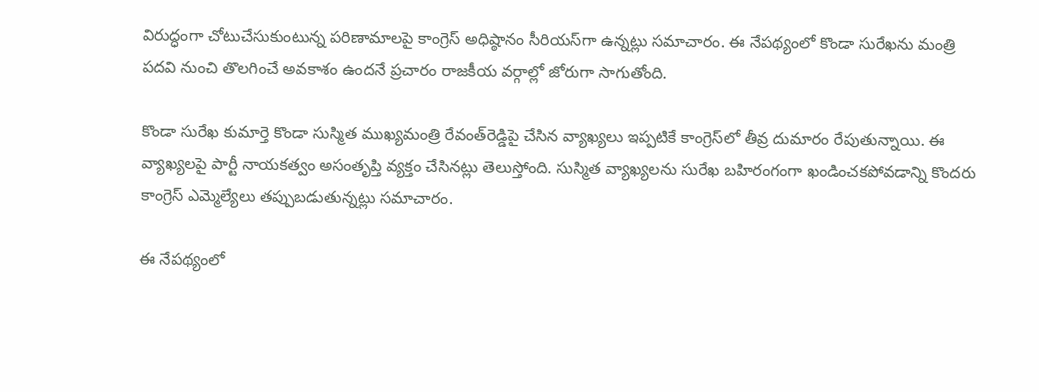విరుద్ధంగా చోటుచేసుకుంటున్న పరిణామాలపై కాంగ్రెస్ అధిష్ఠానం సీరియస్‌గా ఉన్నట్లు సమాచారం. ఈ నేపథ్యంలో కొండా సురేఖను మంత్రి పదవి నుంచి తొలగించే అవకాశం ఉందనే ప్రచారం రాజకీయ వర్గాల్లో జోరుగా సాగుతోంది.

కొండా సురేఖ కుమార్తె కొండా సుస్మిత ముఖ్యమంత్రి రేవంత్‌రెడ్డిపై చేసిన వ్యాఖ్యలు ఇప్పటికే కాంగ్రెస్‌లో తీవ్ర దుమారం రేపుతున్నాయి. ఈ వ్యాఖ్యలపై పార్టీ నాయకత్వం అసంతృప్తి వ్యక్తం చేసినట్లు తెలుస్తోంది. సుస్మిత వ్యాఖ్యలను సురేఖ బహిరంగంగా ఖండించకపోవడాన్ని కొందరు కాంగ్రెస్ ఎమ్మెల్యేలు తప్పుబడుతున్నట్లు సమాచారం.

ఈ నేపథ్యంలో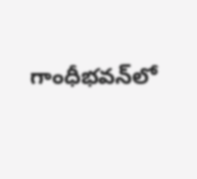గాంధీభవన్‌లో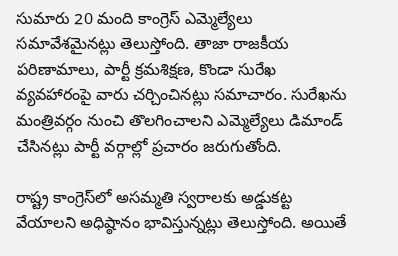సుమారు 20 మంది కాంగ్రెస్ ఎమ్మెల్యేలు సమావేశమైనట్లు తెలుస్తోంది. తాజా రాజకీయ పరిణామాలు, పార్టీ క్రమశిక్షణ, కొండా సురేఖ వ్యవహారంపై వారు చర్చించినట్లు సమాచారం. సురేఖను మంత్రివర్గం నుంచి తొలగించాలని ఎమ్మెల్యేలు డిమాండ్ చేసినట్లు పార్టీ వర్గాల్లో ప్రచారం జరుగుతోంది.

రాష్ట్ర కాంగ్రెస్‌లో అసమ్మతి స్వరాలకు అడ్డుకట్ట వేయాలని అధిష్ఠానం భావిస్తున్నట్లు తెలుస్తోంది. అయితే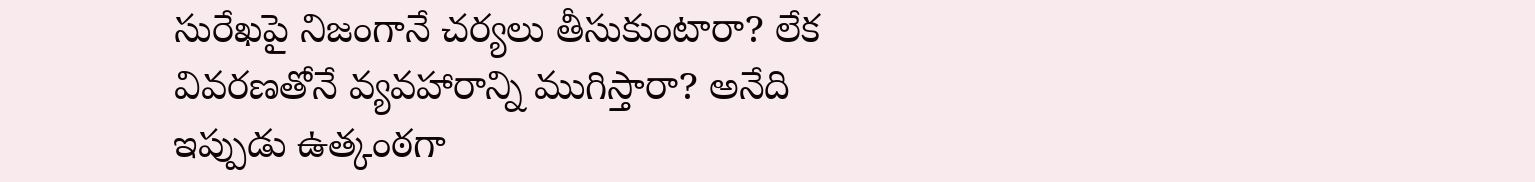సురేఖపై నిజంగానే చర్యలు తీసుకుంటారా? లేక వివరణతోనే వ్యవహారాన్ని ముగిస్తారా? అనేది ఇప్పుడు ఉత్కంఠగా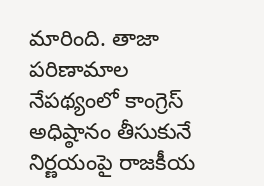మారింది. తాజా పరిణామాల నేపథ్యంలో కాంగ్రెస్ అధిష్ఠానం తీసుకునే నిర్ణయంపై రాజకీయ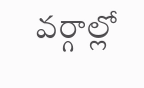వర్గాల్లో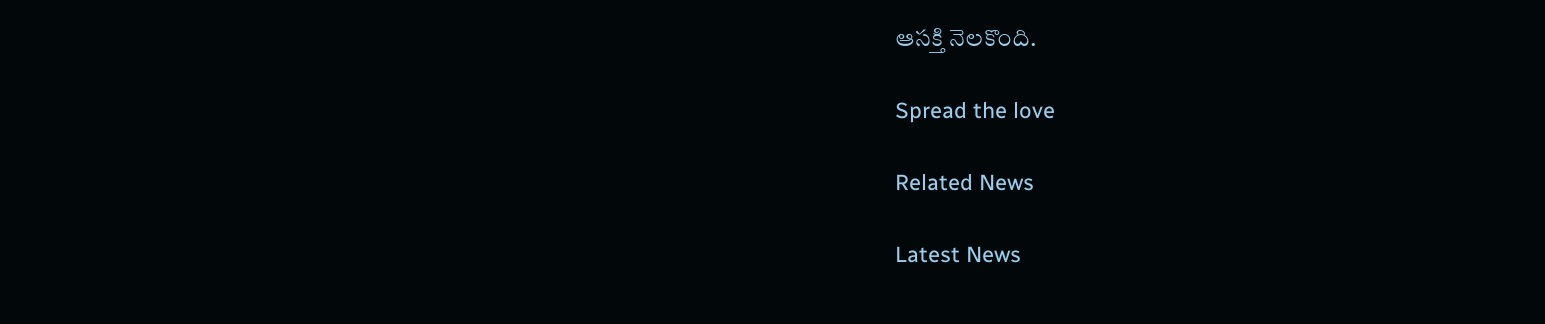ఆసక్తి నెలకొంది.

Spread the love

Related News

Latest News